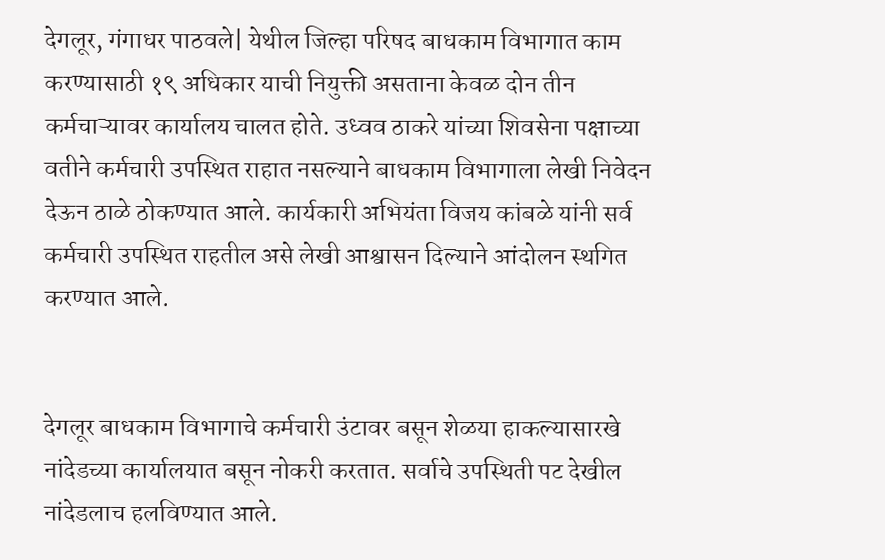देगलूर, गंगाधर पाठवले| येथील जिल्हा परिषद बाधकाम विभागात काम करण्यासाठी १९ अधिकार याची नियुक्ती असताना केवळ दोन तीन कर्मचाऱ्यावर कार्यालय चालत होते. उध्वव ठाकरे यांच्या शिवसेना पक्षाच्या वतीने कर्मचारी उपस्थित राहात नसल्याने बाधकाम विभागाला लेखी निवेदन देऊन ठाळे ठोकण्यात आले. कार्यकारी अभियंता विजय कांबळे यांनी सर्व कर्मचारी उपस्थित राहतील असे लेखी आश्वासन दिल्याने आंदोलन स्थगित करण्यात आले.


देगलूर बाधकाम विभागाचे कर्मचारी उंटावर बसून शेळया हाकल्यासारखे नांदेडच्या कार्यालयात बसून नोकरी करतात. सर्वाचे उपस्थिती पट देखील नांदेडलाच हलविण्यात आले.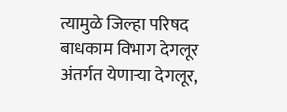त्यामुळे जिल्हा परिषद बाधकाम विभाग देगलूर अंतर्गत येणाऱ्या देगलूर,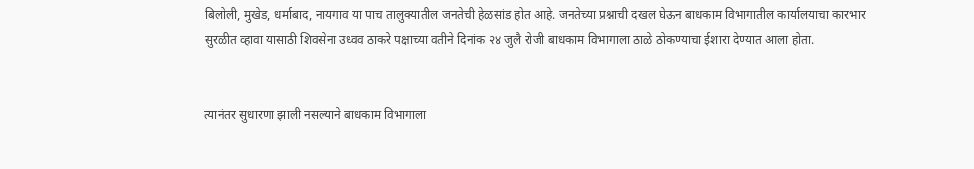बिलोली, मुखेड, धर्माबाद, नायगाव या पाच तालुक्यातील जनतेची हेळसांड होत आहे. जनतेच्या प्रश्नाची दखल घेऊन बाधकाम विभागातील कार्यालयाचा कारभार सुरळीत व्हावा यासाठी शिवसेना उध्वव ठाकरे पक्षाच्या वतीने दिनांक २४ जुलै रोजी बाधकाम विभागाला ठाळे ठोकण्याचा ईशारा देण्यात आला होता.


त्यानंतर सुधारणा झाली नसल्याने बाधकाम विभागाला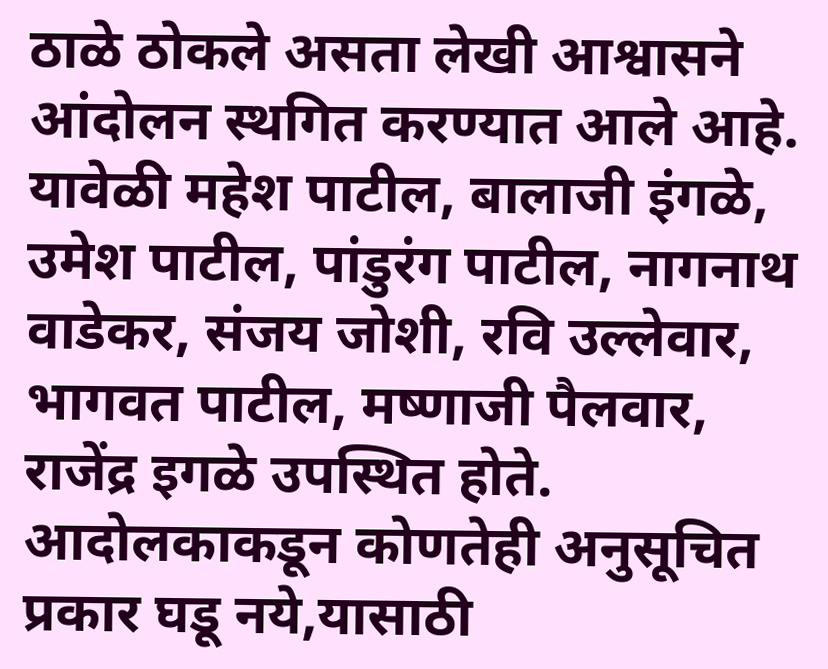ठाळे ठोकले असता लेखी आश्वासने आंदोलन स्थगित करण्यात आले आहे. यावेळी महेश पाटील, बालाजी इंगळे, उमेश पाटील, पांडुरंग पाटील, नागनाथ वाडेकर, संजय जोशी, रवि उल्लेवार, भागवत पाटील, मष्णाजी पैलवार, राजेंद्र इगळे उपस्थित होते. आदोलकाकडून कोणतेही अनुसूचित प्रकार घडू नये,यासाठी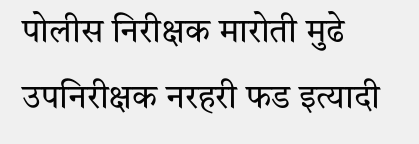पोलीस निरीक्षक मारोती मुढे उपनिरीक्षक नरहरी फड इत्यादी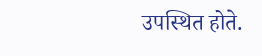उपस्थित होते.